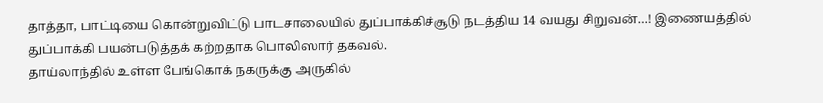தாத்தா, பாட்டியை கொன்றுவிட்டு பாடசாலையில் துப்பாக்கிச்சூடு நடத்திய 14 வயது சிறுவன்…! இணையத்தில் துப்பாக்கி பயன்படுத்தக் கற்றதாக பொலிஸார் தகவல்.
தாய்லாந்தில் உள்ள பேங்கொக் நகருக்கு அருகில்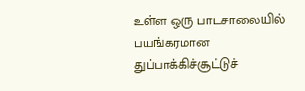உள்ள ஒரு பாடசாலையில் பயங்கரமான துப்பாக்கிச்சூட்டுச்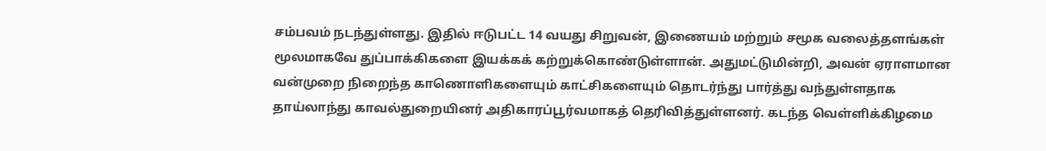சம்பவம் நடந்துள்ளது. இதில் ஈடுபட்ட 14 வயது சிறுவன், இணையம் மற்றும் சமூக வலைத்தளங்கள் மூலமாகவே துப்பாக்கிகளை இயக்கக் கற்றுக்கொண்டுள்ளான். அதுமட்டுமின்றி, அவன் ஏராளமான வன்முறை நிறைந்த காணொளிகளையும் காட்சிகளையும் தொடர்ந்து பார்த்து வந்துள்ளதாக தாய்லாந்து காவல்துறையினர் அதிகாரப்பூர்வமாகத் தெரிவித்துள்ளனர். கடந்த வெள்ளிக்கிழமை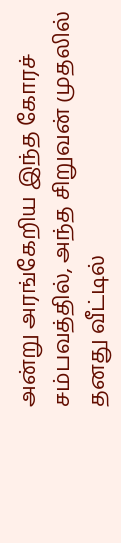அன்று அரங்கேறிய இந்த கோரச் சம்பவத்தில், அந்த சிறுவன் முதலில் தனது வீட்டில்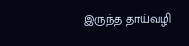இருந்த தாய்வழி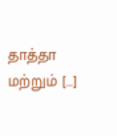தாத்தா மற்றும் […]